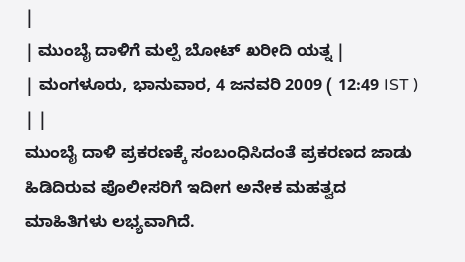|
| ಮುಂಬೈ ದಾಳಿಗೆ ಮಲ್ಪೆ ಬೋಟ್ ಖರೀದಿ ಯತ್ನ |
| ಮಂಗಳೂರು, ಭಾನುವಾರ, 4 ಜನವರಿ 2009 ( 12:49 IST ) | |
ಮುಂಬೈ ದಾಳಿ ಪ್ರಕರಣಕ್ಕೆ ಸಂಬಂಧಿಸಿದಂತೆ ಪ್ರಕರಣದ ಜಾಡು ಹಿಡಿದಿರುವ ಪೊಲೀಸರಿಗೆ ಇದೀಗ ಅನೇಕ ಮಹತ್ವದ ಮಾಹಿತಿಗಳು ಲಭ್ಯವಾಗಿದೆ.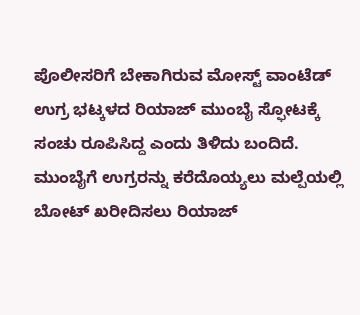ಪೊಲೀಸರಿಗೆ ಬೇಕಾಗಿರುವ ಮೋಸ್ಟ್ ವಾಂಟೆಡ್ ಉಗ್ರ ಭಟ್ಕಳದ ರಿಯಾಜ್ ಮುಂಬೈ ಸ್ಫೋಟಕ್ಕೆ ಸಂಚು ರೂಪಿಸಿದ್ದ ಎಂದು ತಿಳಿದು ಬಂದಿದೆ.
ಮುಂಬೈಗೆ ಉಗ್ರರನ್ನು ಕರೆದೊಯ್ಯಲು ಮಲ್ಪೆಯಲ್ಲಿ ಬೋಟ್ ಖರೀದಿಸಲು ರಿಯಾಜ್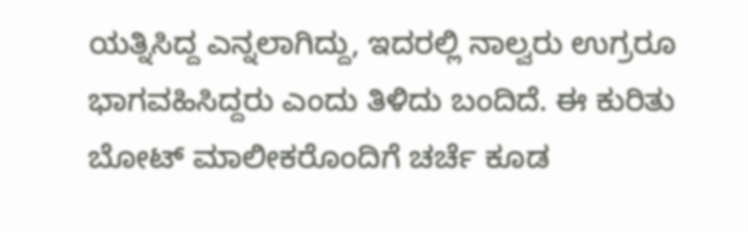ಯತ್ನಿಸಿದ್ದ ಎನ್ನಲಾಗಿದ್ದು, ಇದರಲ್ಲಿ ನಾಲ್ವರು ಉಗ್ರರೂ ಭಾಗವಹಿಸಿದ್ದರು ಎಂದು ತಿಳಿದು ಬಂದಿದೆ. ಈ ಕುರಿತು ಬೋಟ್ ಮಾಲೀಕರೊಂದಿಗೆ ಚರ್ಚೆ ಕೂಡ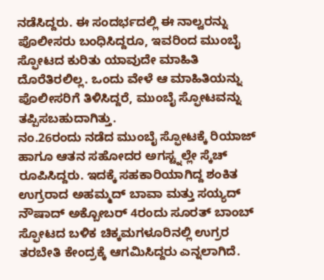ನಡೆಸಿದ್ದರು. ಈ ಸಂದರ್ಭದಲ್ಲಿ ಈ ನಾಲ್ವರನ್ನು ಪೊಲೀಸರು ಬಂಧಿಸಿದ್ದರೂ, ಇವರಿಂದ ಮುಂಬೈ ಸ್ಫೋಟದ ಕುರಿತು ಯಾವುದೇ ಮಾಹಿತಿ ದೊರೆತಿರಲಿಲ್ಲ. ಒಂದು ವೇಳೆ ಆ ಮಾಹಿತಿಯನ್ನು ಪೊಲೀಸರಿಗೆ ತಿಳಿಸಿದ್ದರೆ, ಮುಂಬೈ ಸ್ಫೋಟವನ್ನು ತಪ್ಪಿಸಬಹುದಾಗಿತ್ತು.
ನಂ.26ರಂದು ನಡೆದ ಮುಂಬೈ ಸ್ಫೋಟಕ್ಕೆ ರಿಯಾಜ್ ಹಾಗೂ ಆತನ ಸಹೋದರ ಅಗಸ್ಟ್ನಲ್ಲೇ ಸ್ಕೆಚ್ ರೂಪಿಸಿದ್ದರು. ಇದಕ್ಕೆ ಸಹಕಾರಿಯಾಗಿದ್ದ ಶಂಕಿತ ಉಗ್ರರಾದ ಅಹಮ್ಮದ್ ಬಾವಾ ಮತ್ತು ಸಯ್ಯದ್ ನೌಷಾದ್ ಅಕ್ಬೋಬರ್ 4ರಂದು ಸೂರತ್ ಬಾಂಬ್ ಸ್ಫೋಟದ ಬಳಿಕ ಚಿಕ್ಕಮಗಳೂರಿನಲ್ಲಿ ಉಗ್ರರ ತರಬೇತಿ ಕೇಂದ್ರಕ್ಕೆ ಆಗಮಿಸಿದ್ದರು ಎನ್ನಲಾಗಿದೆ.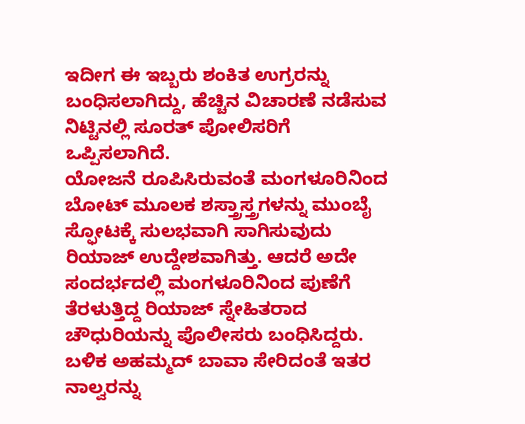ಇದೀಗ ಈ ಇಬ್ಬರು ಶಂಕಿತ ಉಗ್ರರನ್ನು ಬಂಧಿಸಲಾಗಿದ್ದು, ಹೆಚ್ಚಿನ ವಿಚಾರಣೆ ನಡೆಸುವ ನಿಟ್ಟಿನಲ್ಲಿ ಸೂರತ್ ಪೋಲಿಸರಿಗೆ ಒಪ್ಪಿಸಲಾಗಿದೆ.
ಯೋಜನೆ ರೂಪಿಸಿರುವಂತೆ ಮಂಗಳೂರಿನಿಂದ ಬೋಟ್ ಮೂಲಕ ಶಸ್ತ್ರಾಸ್ತ್ರಗಳನ್ನು ಮುಂಬೈ ಸ್ಫೋಟಕ್ಕೆ ಸುಲಭವಾಗಿ ಸಾಗಿಸುವುದು ರಿಯಾಜ್ ಉದ್ದೇಶವಾಗಿತ್ತು. ಆದರೆ ಅದೇ ಸಂದರ್ಭದಲ್ಲಿ ಮಂಗಳೂರಿನಿಂದ ಪುಣೆಗೆ ತೆರಳುತ್ತಿದ್ದ ರಿಯಾಜ್ ಸ್ನೇಹಿತರಾದ ಚೌಧುರಿಯನ್ನು ಪೊಲೀಸರು ಬಂಧಿಸಿದ್ದರು. ಬಳಿಕ ಅಹಮ್ಮದ್ ಬಾವಾ ಸೇರಿದಂತೆ ಇತರ ನಾಲ್ವರನ್ನು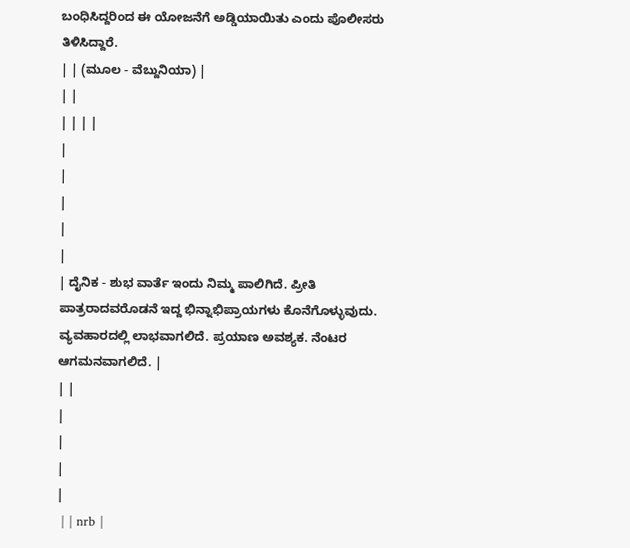ಬಂಧಿಸಿದ್ದರಿಂದ ಈ ಯೋಜನೆಗೆ ಅಡ್ಡಿಯಾಯಿತು ಎಂದು ಪೊಲೀಸರು ತಿಳಿಸಿದ್ದಾರೆ.
| | (ಮೂಲ - ವೆಬ್ದುನಿಯಾ) |
| |
| | | |
|
|
|
|
|
| ದೈನಿಕ - ಶುಭ ವಾರ್ತೆ ಇಂದು ನಿಮ್ಮ ಪಾಲಿಗಿದೆ. ಪ್ರೀತಿ ಪಾತ್ರರಾದವರೊಡನೆ ಇದ್ದ ಭಿನ್ನಾಭಿಪ್ರಾಯಗಳು ಕೊನೆಗೊಳ್ಳುವುದು. ವ್ಯವಹಾರದಲ್ಲಿ ಲಾಭವಾಗಲಿದೆ. ಪ್ರಯಾಣ ಅವಶ್ಯಕ. ನೆಂಟರ ಆಗಮನವಾಗಲಿದೆ. |
| |
|
|
|
|
 | | nrb |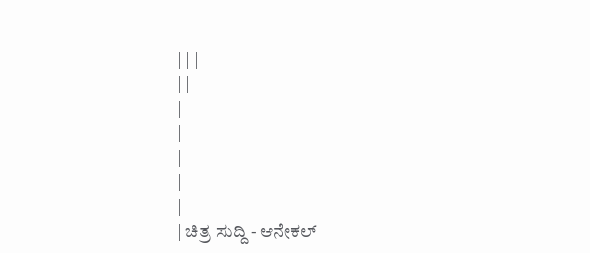| | |
| |
|
|
|
|
|
| ಚಿತ್ರ ಸುದ್ದಿ - ಆನೇಕಲ್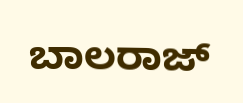ಬಾಲರಾಜ್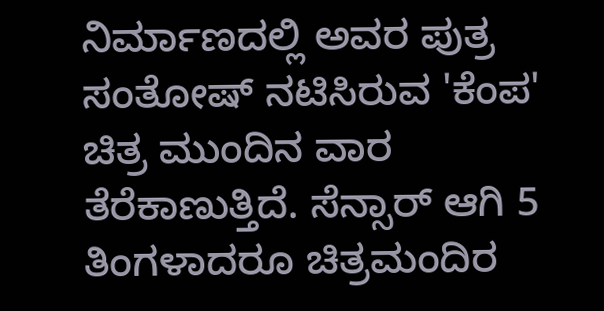ನಿರ್ಮಾಣದಲ್ಲಿ ಅವರ ಪುತ್ರ ಸಂತೋಷ್ ನಟಿಸಿರುವ 'ಕೆಂಪ' ಚಿತ್ರ ಮುಂದಿನ ವಾರ ತೆರೆಕಾಣುತ್ತಿದೆ. ಸೆನ್ಸಾರ್ ಆಗಿ 5 ತಿಂಗಳಾದರೂ ಚಿತ್ರಮಂದಿರ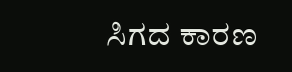ಸಿಗದ ಕಾರಣ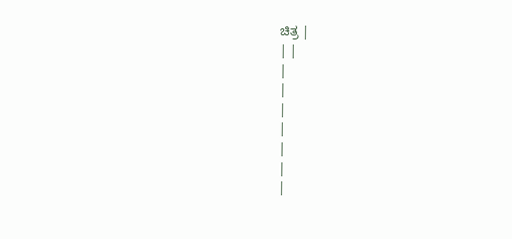ಚಿತ್ರ |
| |
|
|
|
|
|
|
|